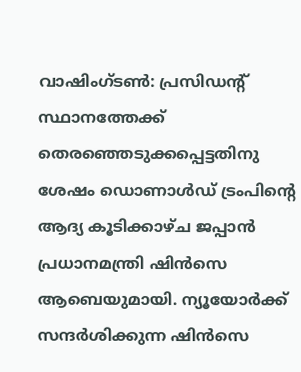വാഷിംഗ്ടണ്‍: പ്രസിഡന്റ് സ്ഥാനത്തേക്ക് തെരഞ്ഞെടുക്കപ്പെട്ടതിനു ശേഷം ഡൊണാൾഡ് ട്രംപിന്റെ ആദ്യ കൂടിക്കാഴ്ച ജപ്പാൻ പ്രധാനമന്ത്രി ഷിൻസെ ആബെയുമായി. ന്യൂയോർക്ക് സന്ദർശിക്കുന്ന ഷിൻസെ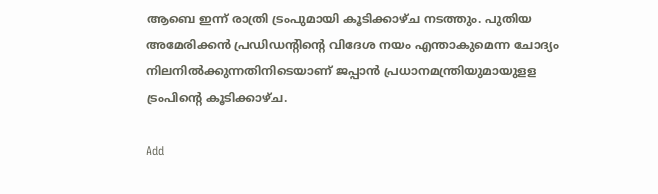ആബെ ഇന്ന് രാത്രി ട്രംപുമായി കൂടിക്കാഴ്ച നടത്തും. പുതിയ അമേരിക്കൻ പ്രഡിഡന്റിന്റെ വിദേശ നയം എന്താകുമെന്ന ചോദ്യം നിലനിൽക്കുന്നതിനിടെയാണ് ജപ്പാൻ പ്രധാനമന്ത്രിയുമായുളള ട്രംപിന്റെ കൂടിക്കാഴ്ച.

Add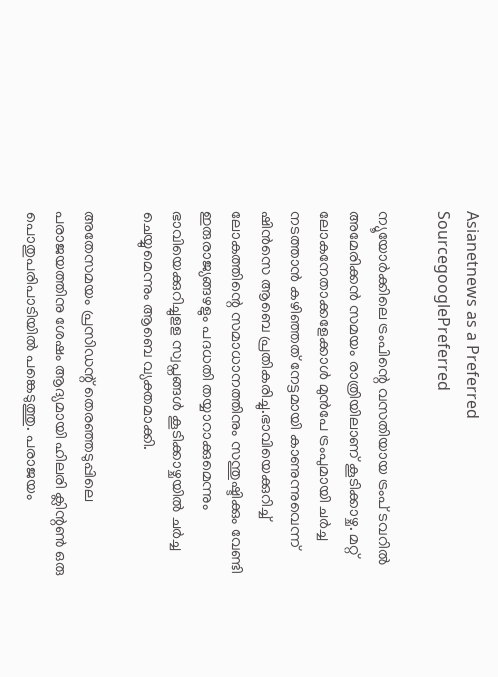Asianetnews as a Preferred SourcegooglePreferred

ന്യൂയോർക്കിലെ ട്രംപിന്റെ വസതിയായ ട്രംപ് ടവറിൽ അമേരിക്കൻ സമയം രാത്രിയിലാണ് കൂടിക്കാഴ്ച. മറ്റ് ലോകനേതാക്കളേക്കാൾ മുൻപേ ട്രംപുമായി ചർച്ച നടത്താൻ കഴിഞ്ഞത് നേട്ടമായി കാണുന്നുവെന്ന് ഷിൻസെ ആബെ പ്രതികരിച്ചു.ഭാവിയെക്കുറിച്ച് ലോകത്തിന്റെ സമാധാനത്തിനും സന്തുഷ്ടിക്കും വേണ്ടി ഇരുരാജ്യങ്ങഴളും പദധതി തയ്യാറാക്കുമെന്നും ഭാവിയെക്കുറിച്ചുളള സ്വപ്നങ്ങൾ കൂടിക്കാഴ്ചയിൽ ചർച്ച ചെയ്യുമെന്നും ആബെ വ്യക്തമാക്കി.

അതേസമയം പ്രസിഡന്റ് തെരഞ്ഞടുപ്പിലെ പരാജയത്തിനു ശേഷം ആദ്യമായി ഹിലരി ക്ലിന്റൺ ഒരു പൊതുപരിപാടിയിൽ പങ്കെടുത്തു. പരാജയം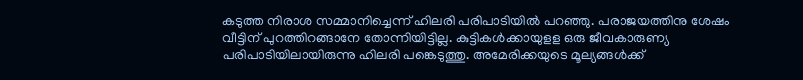കടുത്ത നിരാശ സമ്മാനിച്ചെന്ന് ഹിലരി പരിപാടിയിൽ പറഞ്ഞു. പരാജയത്തിനു ശേഷം വീട്ടിന് പുറത്തിറങ്ങാനേ തോന്നിയിട്ടില്ല. കുട്ടികൾക്കായുളള ഒരു ജീവകാരുണ്യ പരിപാടിയിലായിരുന്നു ഹിലരി പങ്കെടുത്തു. അമേരിക്കയുടെ മൂല്യങ്ങൾക്ക്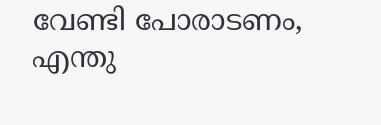വേണ്ടി പോരാടണം, എന്തു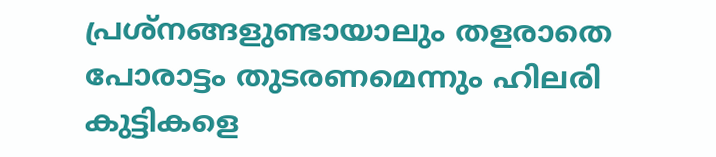പ്രശ്നങ്ങളുണ്ടായാലും തളരാതെ പോരാട്ടം തുടരണമെന്നും ഹിലരി കുട്ടികളെ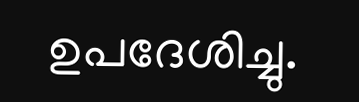ഉപദേശിച്ചു.